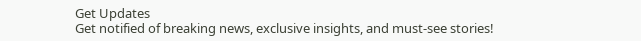Get Updates
Get notified of breaking news, exclusive insights, and must-see stories!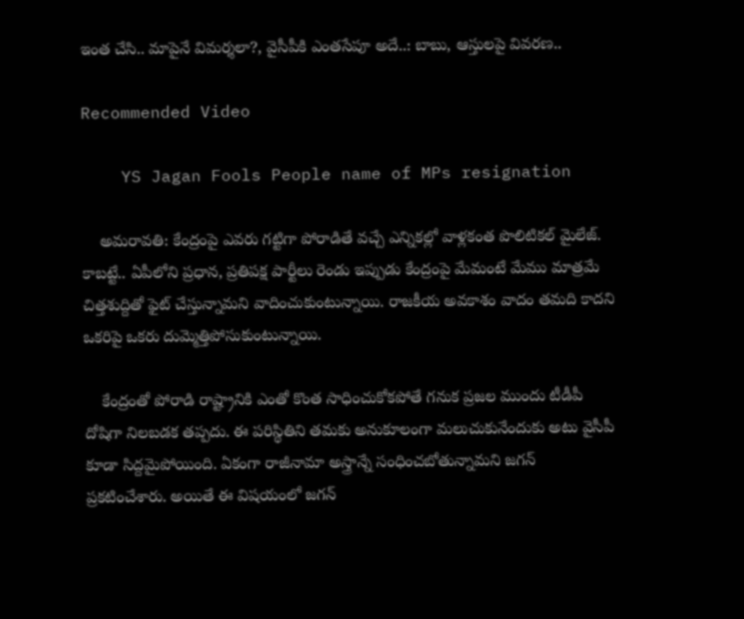ఇంత చేసి.. మాపైనే విమర్శలా?, వైసీపీకి ఎంతసేపూ అదే..: బాబు, ఆస్తులపై వివరణ..

Recommended Video

    YS Jagan Fools People name of MPs resignation

    అమరావతి: కేంద్రంపై ఎవరు గట్టిగా పోరాడితే వచ్చే ఎన్నికల్లో వాళ్లకంత పొలిటికల్ మైలేజ్. కాబట్టే.. ఏపీలోని ప్రధాన, ప్రతిపక్ష పార్టీలు రెండు ఇప్పుడు కేంద్రంపై మేమంటే మేము మాత్రమే చిత్తశుద్దితో ఫైట్ చేస్తున్నామని వాదించుకుంటున్నాయి. రాజకీయ అవకాశం వాదం తమది కాదని ఒకరిపై ఒకరు దుమ్మెత్తిపోసుకుంటున్నాయి.

    కేంద్రంతో పోరాడి రాష్ట్రానికి ఎంతో కొంత సాధించుకోకపోతే గనుక ప్రజల ముందు టీడీపీ దోషిగా నిలబడక తప్పదు. ఈ పరిస్థితిని తమకు అనుకూలంగా మలుచుకునేందుకు అటు వైసీపీ కూడా సిద్దమైపోయింది. ఏకంగా రాజీనామా అస్త్రాన్నే సంధించబోతున్నామని జగన్ ప్రకటించేశారు. అయితే ఈ విషయంలో జగన్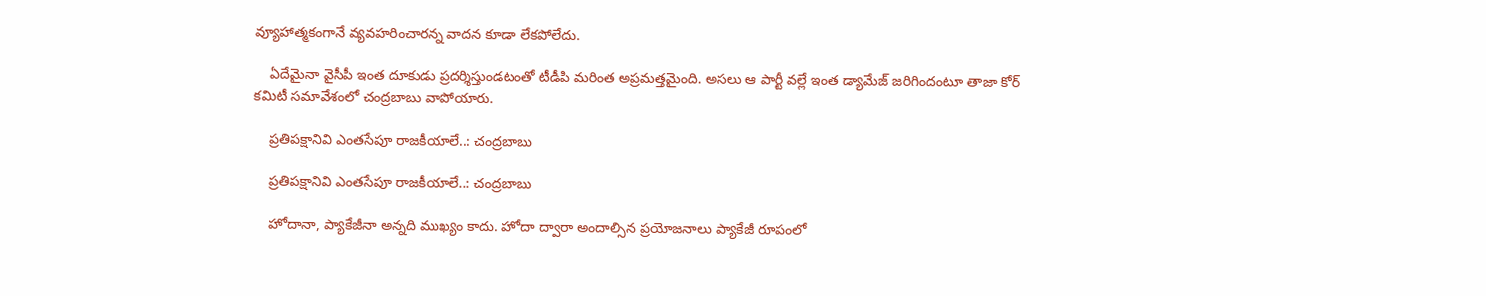వ్యూహాత్మకంగానే వ్యవహరించారన్న వాదన కూడా లేకపోలేదు.

    ఏదేమైనా వైసీపీ ఇంత దూకుడు ప్రదర్శిస్తుండటంతో టీడీపి మరింత అప్రమత్తమైంది. అసలు ఆ పార్టీ వల్లే ఇంత డ్యామేజ్ జరిగిందంటూ తాజా కోర్ కమిటీ సమావేశంలో చంద్రబాబు వాపోయారు.

    ప్రతిపక్షానివి ఎంతసేపూ రాజకీయాలే..: చంద్రబాబు

    ప్రతిపక్షానివి ఎంతసేపూ రాజకీయాలే..: చంద్రబాబు

    హోదానా, ప్యాకేజీనా అన్నది ముఖ్యం కాదు. హోదా ద్వారా అందాల్సిన ప్రయోజనాలు ప్యాకేజీ రూపంలో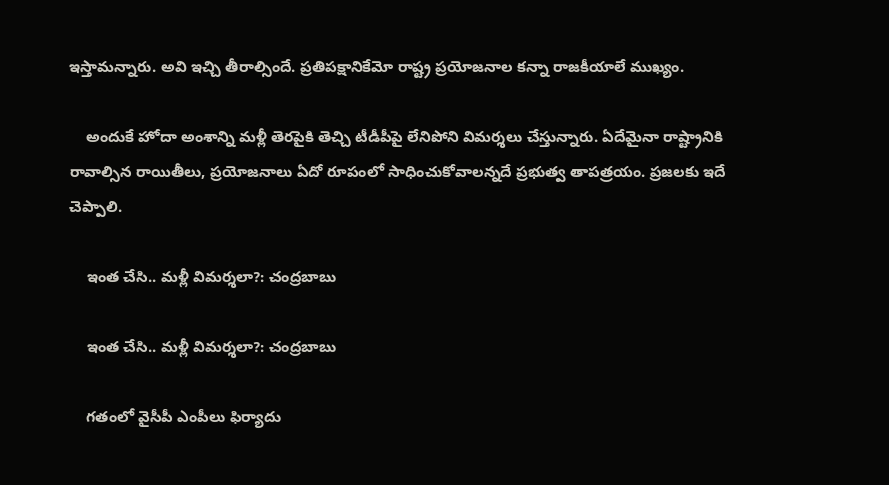ఇస్తామన్నారు. అవి ఇచ్చి తీరాల్సిందే. ప్రతిపక్షానికేమో రాష్ట్ర ప్రయోజనాల కన్నా రాజకీయాలే ముఖ్యం.

    అందుకే హోదా అంశాన్ని మళ్లీ తెరపైకి తెచ్చి టీడీపీపై లేనిపోని విమర్శలు చేస్తున్నారు. ఏదేమైనా రాష్ట్రానికి రావాల్సిన రాయితీలు, ప్రయోజనాలు ఏదో రూపంలో సాధించుకోవాలన్నదే ప్రభుత్వ తాపత్రయం. ప్రజలకు ఇదే చెప్పాలి.

    ఇంత చేసి.. మళ్లీ విమర్శలా?: చంద్రబాబు

    ఇంత చేసి.. మళ్లీ విమర్శలా?: చంద్రబాబు

    గతంలో వైసీపీ ఎంపీలు ఫిర్యాదు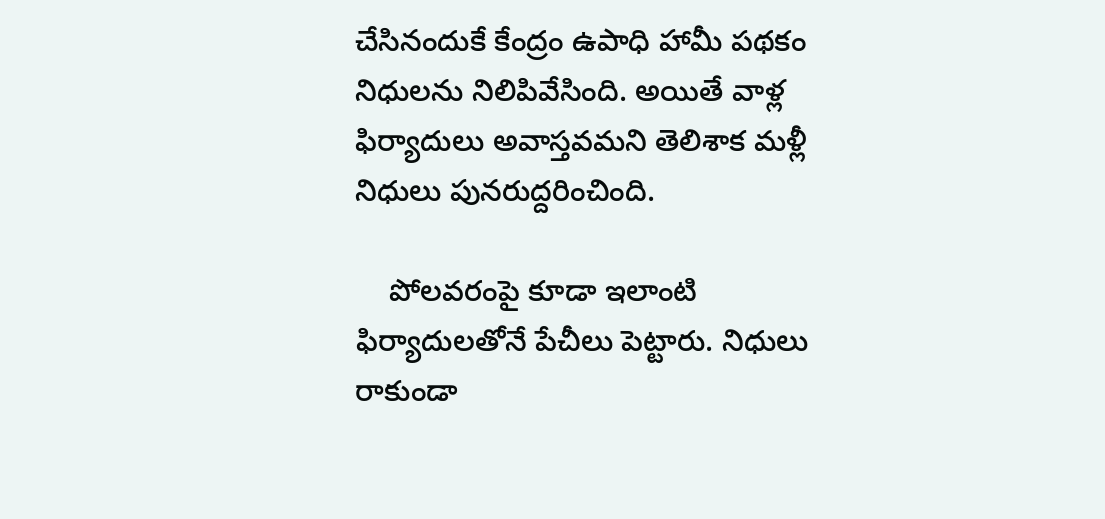చేసినందుకే కేంద్రం ఉపాధి హామీ పథకం నిధులను నిలిపివేసింది. అయితే వాళ్ల ఫిర్యాదులు అవాస్తవమని తెలిశాక మళ్లీ నిధులు పునరుద్దరించింది.

    పోలవరంపై కూడా ఇలాంటి ఫిర్యాదులతోనే పేచీలు పెట్టారు. నిధులు రాకుండా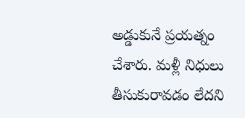అడ్డుకునే ప్రయత్నం చేశారు. మళ్లీ నిధులు తీసుకురావడం లేదని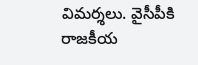విమర్శలు. వైసీపీకి రాజకీయ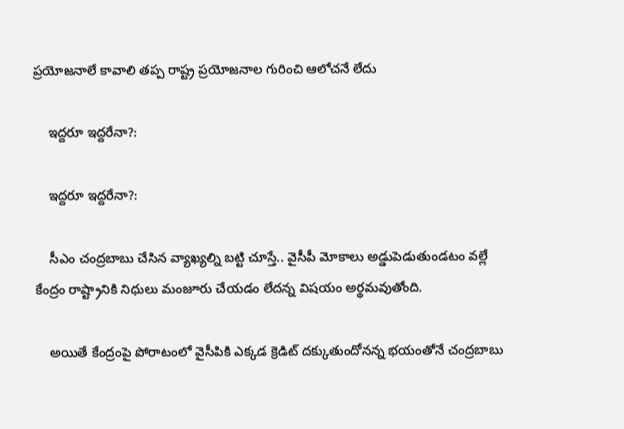ప్రయోజనాలే కావాలి తప్ప రాష్ట్ర ప్రయోజనాల గురించి ఆలోచనే లేదు

    ఇద్దరూ ఇద్దరేనా?:

    ఇద్దరూ ఇద్దరేనా?:

    సీఎం చంద్రబాబు చేసిన వ్యాఖ్యల్ని బట్టి చూస్తే.. వైసీపీ మోకాలు అడ్డుపెడుతుండటం వల్లే కేంద్రం రాష్ట్రానికి నిధులు మంజూరు చేయడం లేదన్న విషయం అర్థమవుతోంది.

    అయితే కేంద్రంపై పోరాటంలో వైసీపికి ఎక్కడ క్రెడిట్ దక్కుతుందోనన్న భయంతోనే చంద్రబాబు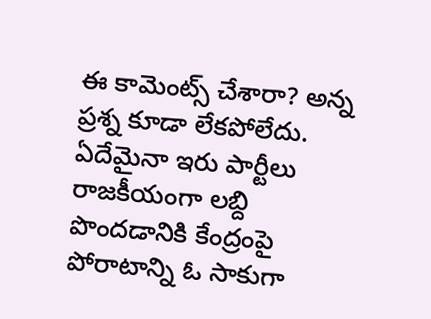ఈ కామెంట్స్ చేశారా? అన్న ప్రశ్న కూడా లేకపోలేదు. ఏదేమైనా ఇరు పార్టీలు రాజకీయంగా లబ్ది పొందడానికి కేంద్రంపై పోరాటాన్ని ఓ సాకుగా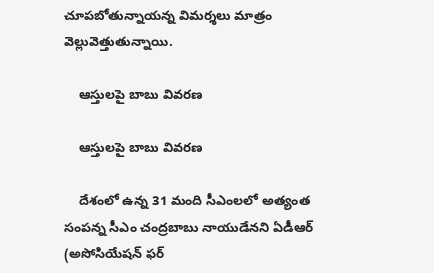చూపబోతున్నాయన్న విమర్శలు మాత్రం వెల్లువెత్తుతున్నాయి.

    ఆస్తులపై బాబు వివరణ

    ఆస్తులపై బాబు వివరణ

    దేశంలో ఉన్న 31 మంది సీఎంలలో అత్యంత సంపన్న సీఎం చంద్రబాబు నాయుడేనని ఏడీఆర్‌ (అసోసియేషన్‌ ఫర్‌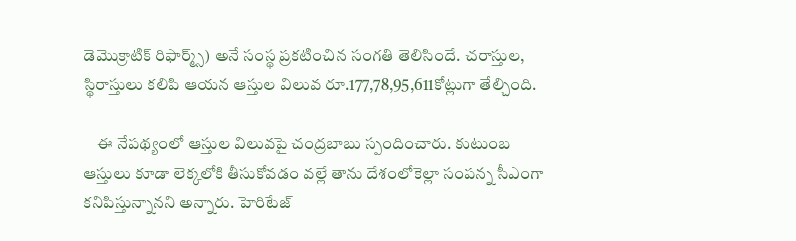డెమొక్రాటిక్‌ రిఫార్మ్స్‌) అనే సంస్థ ప్రకటించిన సంగతి తెలిసిందే. చరాస్తుల, స్థిరాస్తులు కలిపి ఆయన ఆస్తుల విలువ రూ.177,78,95,611కోట్లుగా తేల్చింది.

    ఈ నేపథ్యంలో ఆస్తుల విలువపై చంద్రబాబు స్పందించారు. కుటుంబ ఆస్తులు కూడా లెక్కలోకి తీసుకోవడం వల్లే తాను దేశంలోకెల్లా సంపన్న సీఎంగా కనిపిస్తున్నానని అన్నారు. హెరిటేజ్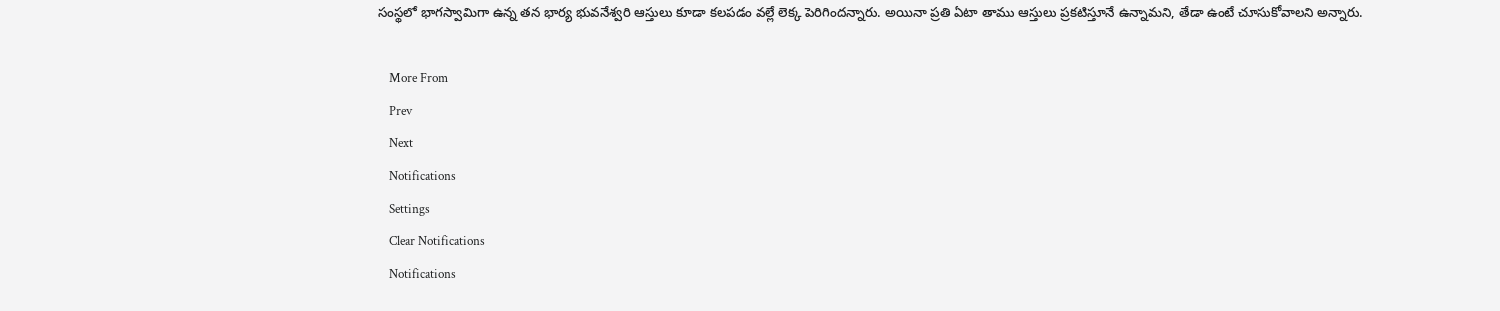సంస్థలో భాగస్వామిగా ఉన్న తన భార్య భువనేశ్వరి ఆస్తులు కూడా కలపడం వల్లే లెక్క పెరిగిందన్నారు. అయినా ప్రతి ఏటా తాము ఆస్తులు ప్రకటిస్తూనే ఉన్నామని, తేడా ఉంటే చూసుకోవాలని అన్నారు.

    More From
    Prev
    Next
    Notifications
    Settings
    Clear Notifications
    Notifications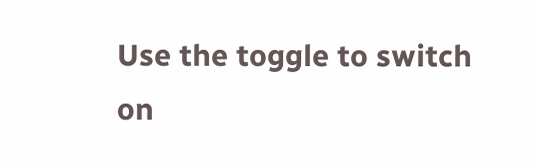Use the toggle to switch on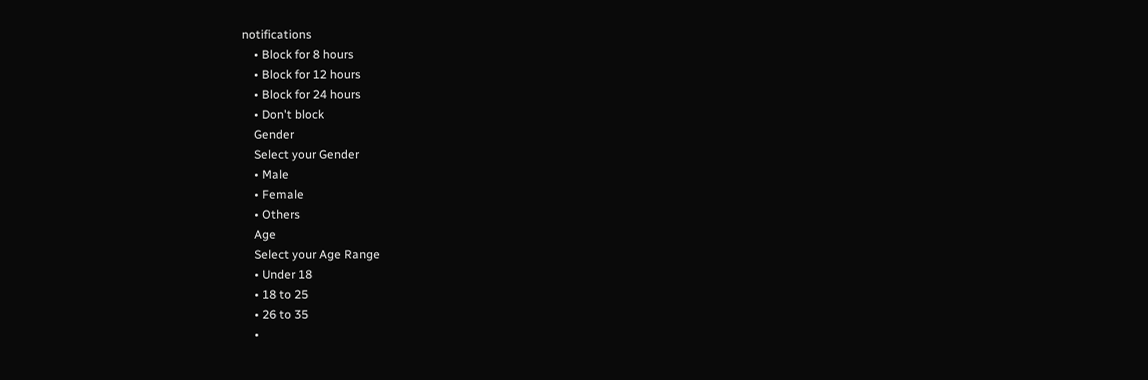notifications
    • Block for 8 hours
    • Block for 12 hours
    • Block for 24 hours
    • Don't block
    Gender
    Select your Gender
    • Male
    • Female
    • Others
    Age
    Select your Age Range
    • Under 18
    • 18 to 25
    • 26 to 35
    •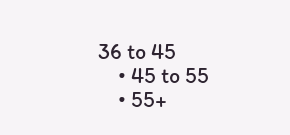36 to 45
    • 45 to 55
    • 55+